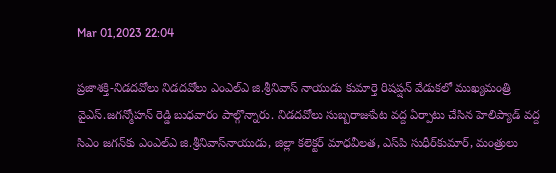Mar 01,2023 22:04

ప్రజాశక్తి-నిడదవోలు నిడదవోలు ఎంఎల్‌ఎ జి.శ్రీనివాస్‌ నాయుడు కుమార్తె రిషప్షన్‌ వేడుకలో ముఖ్యమంత్రి వైఎస్‌.జగన్మోహన్‌ రెడ్డి బుధవారం పాల్గొన్నారు. నిడదవోలు సుబ్బరాజుపేట వద్ద ఏర్పాటు చేసిన హెలిప్యాడ్‌ వద్ద సిఎం జగన్‌కు ఎంఎల్‌ఎ జి.శ్రీనివాస్‌నాయుడు, జిల్లా కలెక్టర్‌ మాధవీలత, ఎస్‌పి సుధీర్‌కుమార్‌, మంత్రులు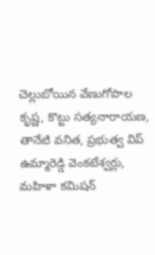చెల్లుబోయిన వేణుగోపాల కృష్ణ, కొట్టు సత్యనారాయణ, తానేటి వనిత, ప్రభుత్వ విప్‌ ఉమ్మారెడ్డి వెంకటేశ్వర్లు, మహిళా కమిషన్‌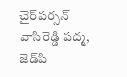చైర్‌పర్సన్‌ వాసిరెడ్డి పద్మ, జెడ్‌పి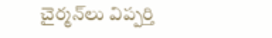చైర్మన్‌లు విప్పర్తి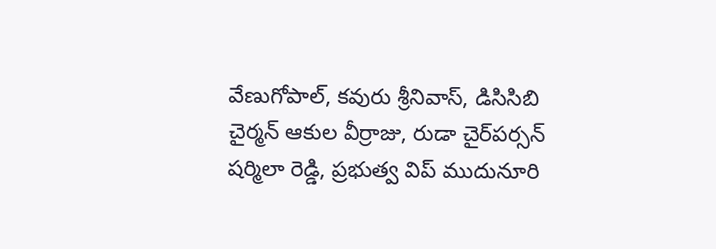వేణుగోపాల్‌, కవురు శ్రీనివాస్‌, డిసిసిబి చైర్మన్‌ ఆకుల వీర్రాజు, రుడా చైర్‌పర్సన్‌ షర్మిలా రెడ్డి, ప్రభుత్వ విప్‌ ముదునూరి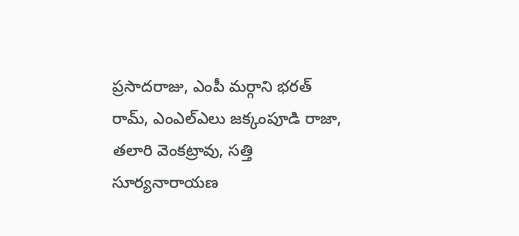ప్రసాదరాజు, ఎంపీ మర్గాని భరత్‌ రామ్‌, ఎంఎల్‌ఎలు జక్కంపూడి రాజా, తలారి వెంకట్రావు, సత్తి సూర్యనారాయణ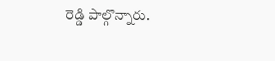రెడ్డి పాల్గొన్నారు.